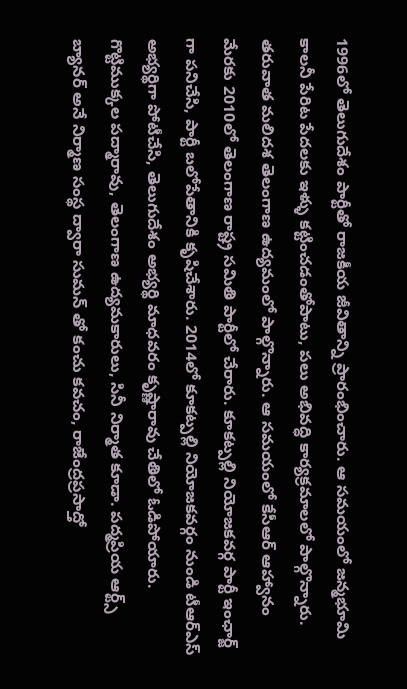1996లో తెలుగుదేశం పార్టీతో రాజకీయ జీవితాన్ని ప్రారంభించారు. ఆ సమయంలో జన్మభూమి కాలనీ పేరిట పేదలకు ఇళ్ళు కట్టించడంతోపాటు, పలు అభివద్ధి కార్యక్రమాలలో పాల్గొన్నారు. తరువాత మలిదశ తెలంగాణ ఉద్యమంలో పాల్గొన్నారు. ఆ సమయంలో కేసీఆర్ ఆహ్వానం మేరకు 2010లో తెలంగాణ రాష్ట్ర సమితి పార్టీలో చేరారు. కూకట్పల్లి నియోజకవర్గ పార్టీ ఇంఛార్జ్ గా పనిచేసి, పార్టీ బలోపేతానికి కృషిచేశారు. 2014లో కూకట్పల్లి నియోజకవర్గం నుండి టీఆర్ఎస్ అభ్యర్థిగా పోటీచేసి, తెలుగుదేశం అభ్యర్థి మాధవరం కృష్ణారావు చేతిలో ఓడిపోయారు.
గొట్టిముక్కల పద్మారావు, తెలంగాణ ఉద్యమకారులు, సినీ నిర్మాత కూడా. పద్మప్రియ ఆర్ట్స్ బ్యానర్ అనే నిర్మాణ సంస్థ ద్వారా సుమన్ తో కంచు కవచం, రాజేంద్రప్రసాద్తో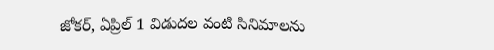జోకర్, ఏప్రిల్ 1 విడుదల వంటి సినిమాలను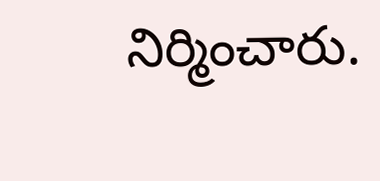నిర్మించారు.